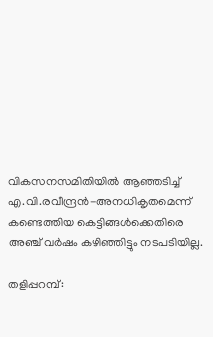വികസനസമിതിയില്‍ ആഞ്ഞടിച്ച് എ.വി.രവീന്ദ്രന്‍-അനധികൃതമെന്ന് കണ്ടെത്തിയ കെട്ടിങ്ങള്‍ക്കെതിരെ അഞ്ച് വര്‍ഷം കഴിഞ്ഞിട്ടും നടപടിയില്ല.

തളിപ്പറമ്പ്: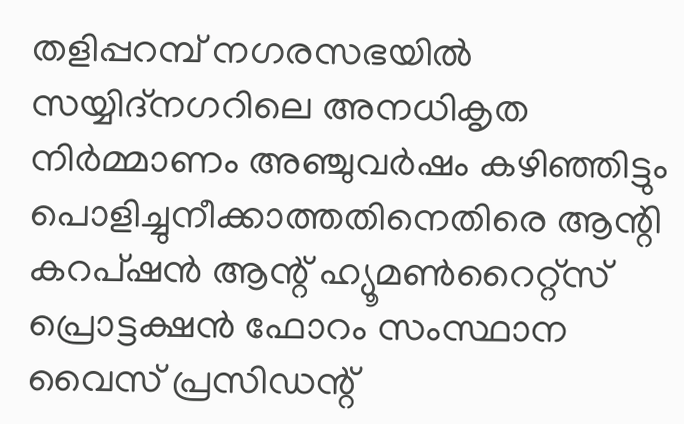തളിപ്പറമ്പ് നഗരസഭയില്‍ സയ്യിദ്നഗറിലെ അനധികൃത നിര്‍മ്മാണം അഞ്ചുവര്‍ഷം കഴിഞ്ഞിട്ടും പൊളിച്ചുനീക്കാത്തതിനെതിരെ ആന്റി കറപ്ഷന്‍ ആന്റ് ഹ്യൂമണ്‍റൈറ്റ്സ് പ്രൊട്ടക്ഷന്‍ ഫോറം സംസ്ഥാന വൈസ് പ്രസിഡന്റ്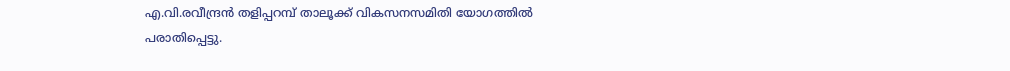എ.വി.രവീന്ദ്രന്‍ തളിപ്പറമ്പ് താലൂക്ക് വികസനസമിതി യോഗത്തില്‍ പരാതിപ്പെട്ടു.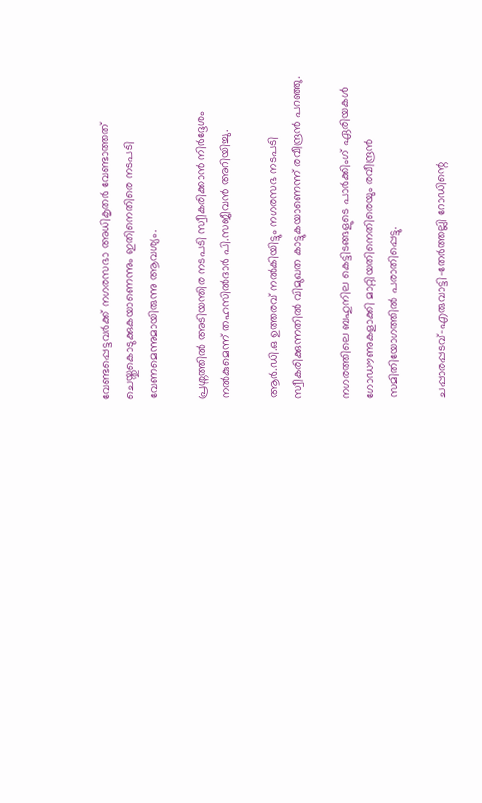വേണ്ടപ്പെട്ടവര്‍ക്ക് നഗരസഭാ അധികൃതര്‍ വേണ്ടാത്തത് ചെയ്തുകൊടുക്കുകയാണെന്നും ഇതിനെതിരെ നടപടി വേണമെന്നുമായിരുന്നു ആവശ്യം.

പ്രശ്നത്തില്‍ അടിയന്തിര നടപടി സ്വീകരിക്കാന്‍ നിര്‍ദ്ദേശം നല്‍കുമെന്ന് തഹസില്‍ദാര്‍ പി.സജീവന്‍ അറിയിച്ചു.

ആര്‍.ഡി.ഒ ഉത്തരവ് നല്‍കിയിട്ടും നഗരസഭ നടപടി സ്വീകരിക്കുന്നതില്‍ വിമുഖത കാട്ടുകയാണെന്ന് രവീന്ദ്രന്‍ പറഞ്ഞു.

നഗരത്തിലെ ബഹുനില കെട്ടിടങ്ങളുടെ പാര്‍ക്കിംഗ് ഏരിയകള്‍ ഗോഡൗണുകളാക്കി മാറ്റിയതിനെതിരെയും രവീന്ദ്രന്‍ സമിതിയോഗത്തില്‍ പരാതിപ്പെട്ടു.

ചപ്പാരപ്പടവ്-എരുവാട്ടി-തേര്‍ത്തല്ലി റോഡിന്റെ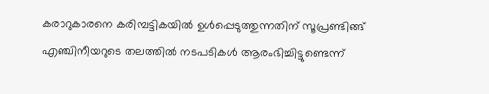കരാറുകാരനെ കരിമ്പട്ടികയില്‍ ഉള്‍പ്പെടുത്തുന്നതിന് സൂപ്രണ്ടിങ്ങ് എഞ്ചിനീയറുടെ തലത്തില്‍ നടപടികള്‍ ആരംഭിച്ചിട്ടുണ്ടെന്ന്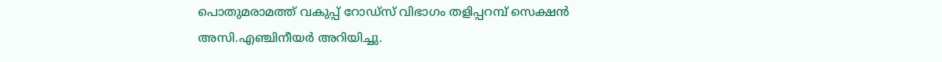പൊതുമരാമത്ത് വകുപ്പ് റോഡ്സ് വിഭാഗം തളിപ്പറമ്പ് സെക്ഷന്‍ അസി.എഞ്ചിനീയര്‍ അറിയിച്ചു.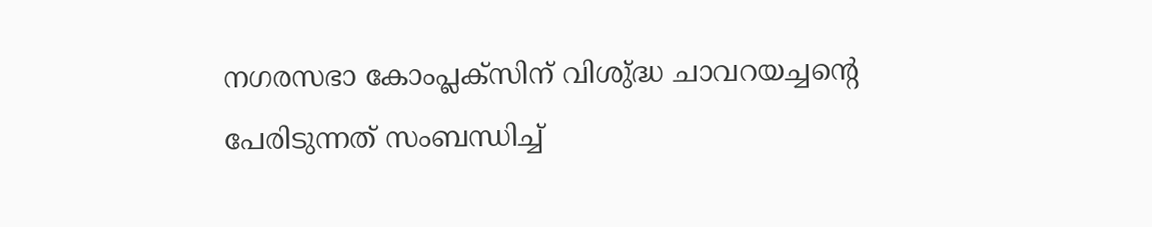നഗരസഭാ കോംപ്ലക്സിന് വിശു്ദ്ധ ചാവറയച്ചന്റെ പേരിടുന്നത് സംബന്ധിച്ച്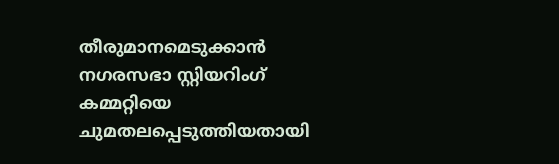തീരുമാനമെടുക്കാന്‍ നഗരസഭാ സ്റ്റിയറിംഗ് കമ്മറ്റിയെ ചുമതലപ്പെടുത്തിയതായി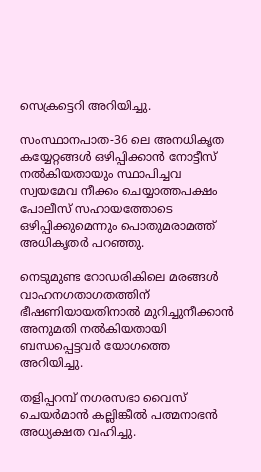സെക്രട്ടെറി അറിയിച്ചു.

സംസ്ഥാനപാത-36 ലെ അനധികൃത കയ്യേറ്റങ്ങള്‍ ഒഴിപ്പിക്കാന്‍ നോട്ടീസ് നല്‍കിയതായും സ്ഥാപിച്ചവ സ്വയമേവ നീക്കം ചെയ്യാത്തപക്ഷം പോലീസ് സഹായത്തോടെ ഒഴിപ്പിക്കുമെന്നും പൊതുമരാമത്ത് അധികൃതര്‍ പറഞ്ഞു.

നെടുമുണ്ട റോഡരികിലെ മരങ്ങള്‍ വാഹനഗതാഗതത്തിന് ഭീഷണിയായതിനാല്‍ മുറിച്ചുനീക്കാന്‍ അനുമതി നല്‍കിയതായി ബന്ധപ്പെട്ടവര്‍ യോഗത്തെ അറിയിച്ചു.

തളിപ്പറമ്പ് നഗരസഭാ വൈസ് ചെയര്‍മാന്‍ കല്ലിങ്കീല്‍ പത്മനാഭന്‍ അധ്യക്ഷത വഹിച്ചു.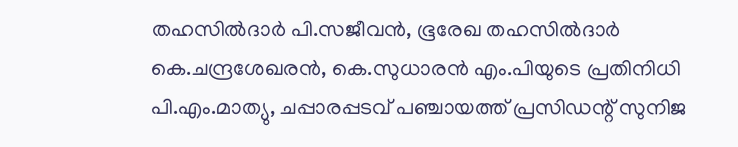തഹസില്‍ദാര്‍ പി.സജീവന്‍, ഭൂരേഖ തഹസില്‍ദാര്‍ കെ.ചന്ദ്രശേഖരന്‍, കെ.സുധാരന്‍ എം.പിയുടെ പ്രതിനിധി പി.എം.മാത്യു, ചപ്പാരപ്പടവ് പഞ്ചായത്ത് പ്രസിഡന്റ് സുനിജ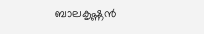ബാലകൃഷ്ണന്‍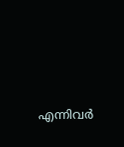എന്നിവര്‍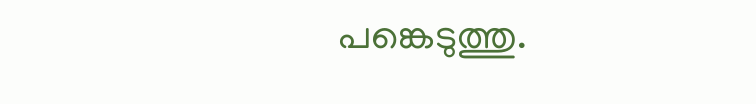പങ്കെടുത്തു.